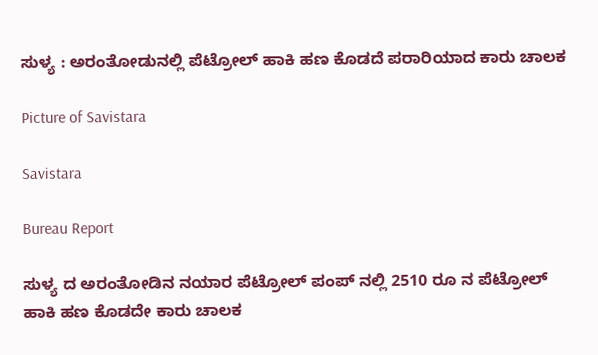ಸುಳ್ಯ : ಅರಂತೋಡುನಲ್ಲಿ ಪೆಟ್ರೋಲ್ ಹಾಕಿ ಹಣ ಕೊಡದೆ ಪರಾರಿಯಾದ ಕಾರು ಚಾಲಕ

Picture of Savistara

Savistara

Bureau Report

ಸುಳ್ಯ ದ ಅರಂತೋಡಿನ ನಯಾರ ಪೆಟ್ರೋಲ್ ಪಂಪ್ ನಲ್ಲಿ 2510 ರೂ ನ ಪೆಟ್ರೋಲ್ ಹಾಕಿ ಹಣ ಕೊಡದೇ ಕಾರು ಚಾಲಕ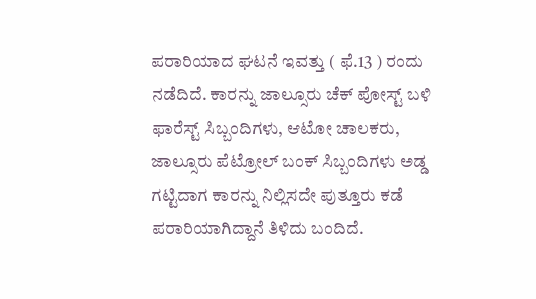ಪರಾರಿಯಾದ ಘಟನೆ ಇವತ್ತು ( ಫೆ.13 ) ರಂದು ನಡೆದಿದೆ. ಕಾರನ್ನು ಜಾಲ್ಸೂರು ಚೆಕ್ ಪೋಸ್ಟ್ ಬಳಿ ಫಾರೆಸ್ಟ್ ಸಿಬ್ಬಂದಿಗಳು, ಆಟೋ ಚಾಲಕರು, ಜಾಲ್ಸೂರು ಪೆಟ್ರೋಲ್ ಬಂಕ್ ಸಿಬ್ಬಂದಿಗಳು ಅಡ್ಡ ಗಟ್ಟಿದಾಗ ಕಾರನ್ನು ನಿಲ್ಲಿಸದೇ ಪುತ್ತೂರು ಕಡೆ ಪರಾರಿಯಾಗಿದ್ದಾನೆ ತಿಳಿದು ಬಂದಿದೆ.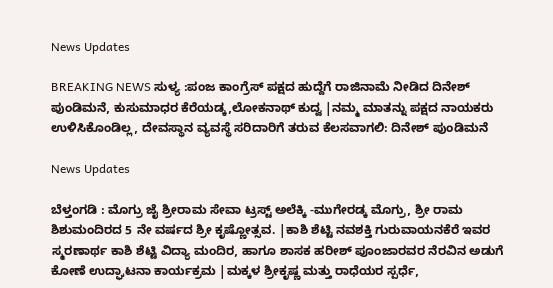News Updates

BREAKING NEWS ಸುಳ್ಯ :ಪಂಜ ಕಾಂಗ್ರೆಸ್ ಪಕ್ಷದ ಹುದ್ದೆಗೆ ರಾಜಿನಾಮೆ ನೀಡಿದ ದಿನೇಶ್ ಪುಂಡಿಮನೆ, ಕುಸುಮಾಧರ ಕೆರೆಯಡ್ಕ,ಲೋಕನಾಥ್ ಕುದ್ವ |ನಮ್ಮ ಮಾತನ್ನು ಪಕ್ಷದ ನಾಯಕರು ಉಳಿಸಿಕೊಂಡಿಲ್ಲ, ದೇವಸ್ಥಾನ ವ್ಯವಸ್ಥೆ ಸರಿದಾರಿಗೆ ತರುವ ಕೆಲಸವಾಗಲಿ: ದಿನೇಶ್ ಪುಂಡಿಮನೆ

News Updates

ಬೆಳ್ತಂಗಡಿ : ಮೊಗ್ರು ಜೈ ಶ್ರೀರಾಮ ಸೇವಾ ಟ್ರಸ್ಟ್ ಅಲೆಕ್ಕಿ -ಮುಗೇರಡ್ಕ ಮೊಗ್ರು, ಶ್ರೀ ರಾಮ ಶಿಶುಮಂದಿರದ 5 ನೇ ವರ್ಷದ ಶ್ರೀ ಕೃಷ್ಣೋತ್ಸವ. |ಕಾಶಿ ಶೆಟ್ಟಿ ನವಶಕ್ತಿ ಗುರುವಾಯನಕೆರೆ ಇವರ ಸ್ಮರಣಾರ್ಥ ಕಾಶಿ ಶೆಟ್ಟಿ ವಿದ್ಯಾ ಮಂದಿರ, ಹಾಗೂ ಶಾಸಕ ಹರೀಶ್ ಪೂಂಜಾರವರ ನೆರವಿನ ಅಡುಗೆ ಕೋಣೆ ಉದ್ಘಾಟನಾ ಕಾರ್ಯಕ್ರಮ |ಮಕ್ಕಳ ಶ್ರೀಕೃಷ್ಣ ಮತ್ತು ರಾಧೆಯರ ಸ್ಪರ್ಧೆ,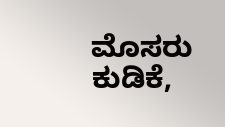ಮೊಸರು ಕುಡಿಕೆ,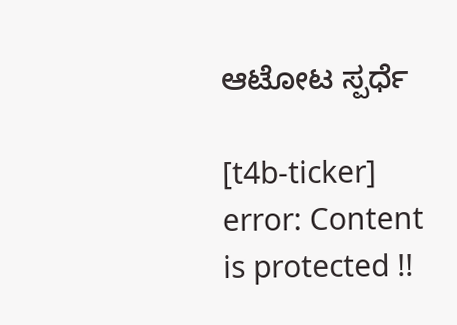ಆಟೋಟ ಸ್ಪರ್ಧೆ

[t4b-ticker]
error: Content is protected !!